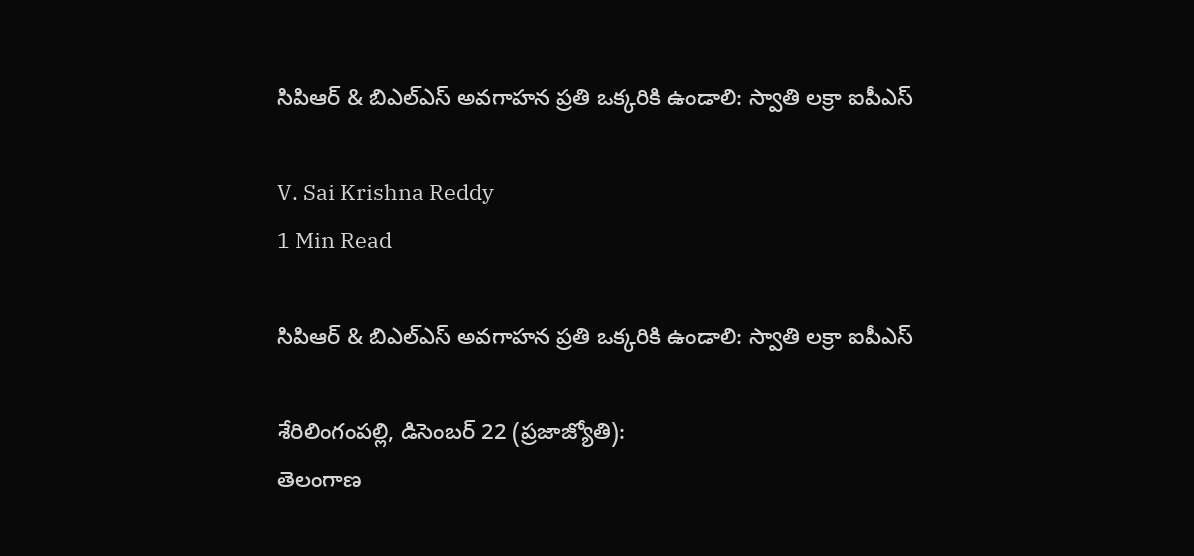సిపిఆర్ & బిఎల్ఎస్ అవగాహన ప్రతి ఒక్కరికి ఉండాలి: స్వాతి లక్రా ఐపీఎస్

V. Sai Krishna Reddy
1 Min Read

సిపిఆర్ & బిఎల్ఎస్ అవగాహన ప్రతి ఒక్కరికి ఉండాలి: స్వాతి లక్రా ఐపీఎస్

శేరిలింగంపల్లి, డిసెంబర్ 22 (ప్రజాజ్యోతి):
తెలంగాణ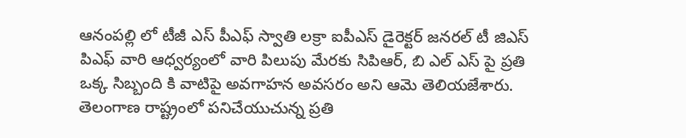ఆనంపల్లి లో టీజీ ఎస్ పీఎఫ్ స్వాతి లక్రా ఐపీఎస్ డైరెక్టర్ జనరల్ టీ జిఎస్ పిఎఫ్ వారి ఆధ్వర్యంలో వారి పిలుపు మేరకు సిపిఆర్, బి ఎల్ ఎస్ పై ప్రతి ఒక్క సిబ్బంది కి వాటిపై అవగాహన అవసరం అని ఆమె తెలియజేశారు. తెలంగాణ రాష్ట్రంలో పనిచేయుచున్న ప్రతి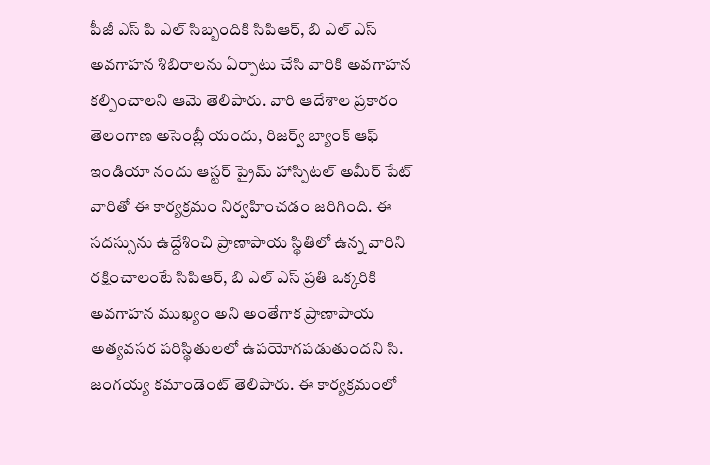పీజీ ఎస్ పి ఎల్ సిబ్బందికి సిపిఆర్, బి ఎల్ ఎస్ అవగాహన శిబిరాలను ఏర్పాటు చేసి వారికి అవగాహన కల్పించాలని ఆమె తెలిపారు. వారి ఆదేశాల ప్రకారం తెలంగాణ అసెంబ్లీ యందు, రిజర్వ్ బ్యాంక్ ఆఫ్ ఇండియా నందు ఆస్టర్ ప్రైమ్ హాస్పిటల్ అమీర్ పేట్ వారితో ఈ కార్యక్రమం నిర్వహించడం జరిగింది. ఈ సదస్సును ఉద్దేశించి ప్రాణాపాయ స్థితిలో ఉన్న వారిని రక్షించాలంటే సిపిఆర్, బి ఎల్ ఎస్ ప్రతి ఒక్కరికి అవగాహన ముఖ్యం అని అంతేగాక ప్రాణాపాయ అత్యవసర పరిస్థితులలో ఉపయోగపడుతుందని సి. జంగయ్య కమాండెంట్ తెలిపారు. ఈ కార్యక్రమంలో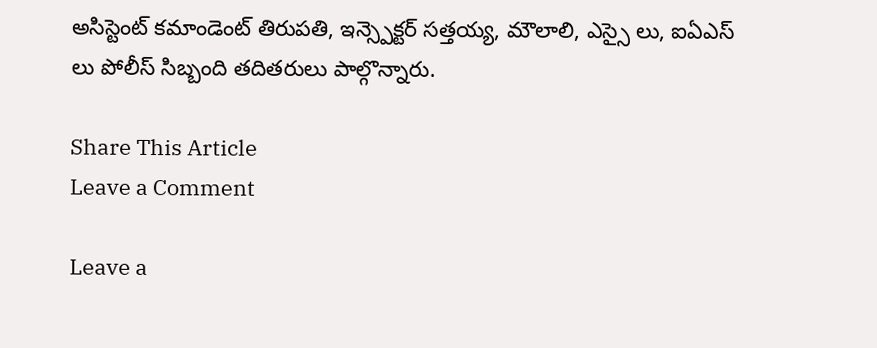అసిస్టెంట్ కమాండెంట్ తిరుపతి, ఇన్స్పెక్టర్ సత్తయ్య, మౌలాలి, ఎస్సై లు, ఐఏఎస్ లు పోలీస్ సిబ్బంది తదితరులు పాల్గొన్నారు.

Share This Article
Leave a Comment

Leave a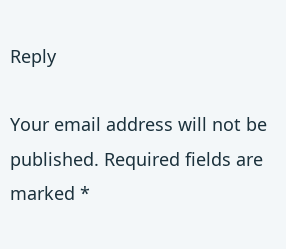Reply

Your email address will not be published. Required fields are marked *